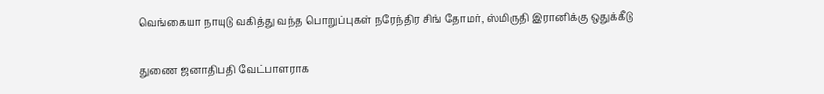வெங்கையா நாயுடு வகித்து வந்த பொறுப்புகள் நரேந்திர சிங் தோமர், ஸ்மிருதி இரானிக்கு ஒதுக்கீடு

துணை ஜனாதிபதி வேட்பாளராக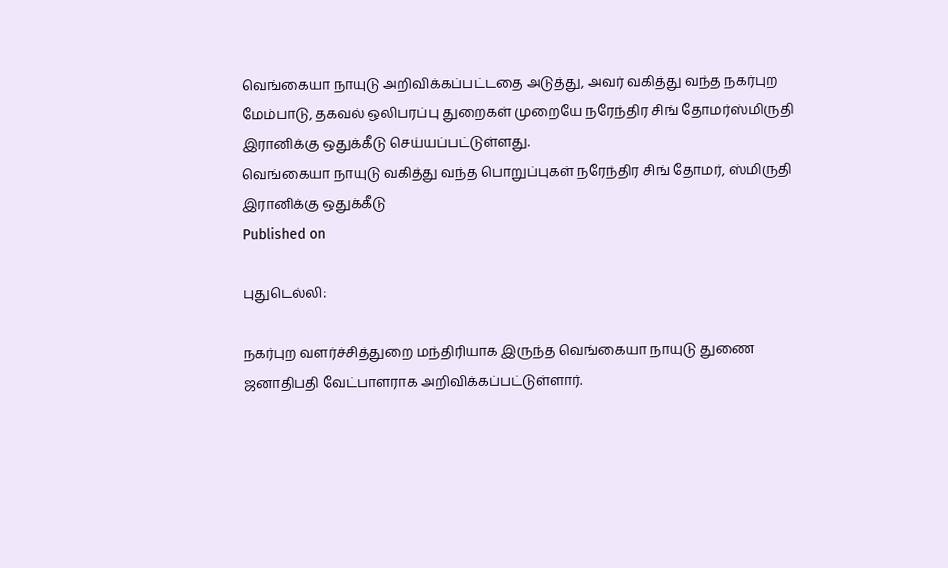வெங்கையா நாயுடு அறிவிக்கப்பட்டதை அடுத்து, அவர் வகித்து வந்த நகர்புற மேம்பாடு, தகவல் ஒலிபரப்பு துறைகள் முறையே நரேந்திர சிங் தோமர்ஸ்மிருதி இரானிக்கு ஒதுக்கீடு செய்யப்பட்டுள்ளது.
வெங்கையா நாயுடு வகித்து வந்த பொறுப்புகள் நரேந்திர சிங் தோமர், ஸ்மிருதி இரானிக்கு ஒதுக்கீடு
Published on

புதுடெல்லி:

நகர்புற வளர்ச்சித்துறை மந்திரியாக இருந்த வெங்கையா நாயுடு துணை ஜனாதிபதி வேட்பாளராக அறிவிக்கப்பட்டுள்ளார்.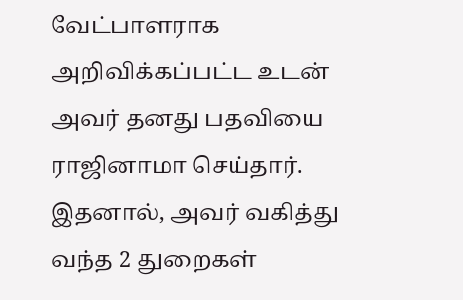வேட்பாளராக அறிவிக்கப்பட்ட உடன் அவர் தனது பதவியை ராஜினாமா செய்தார். இதனால், அவர் வகித்து வந்த 2 துறைகள்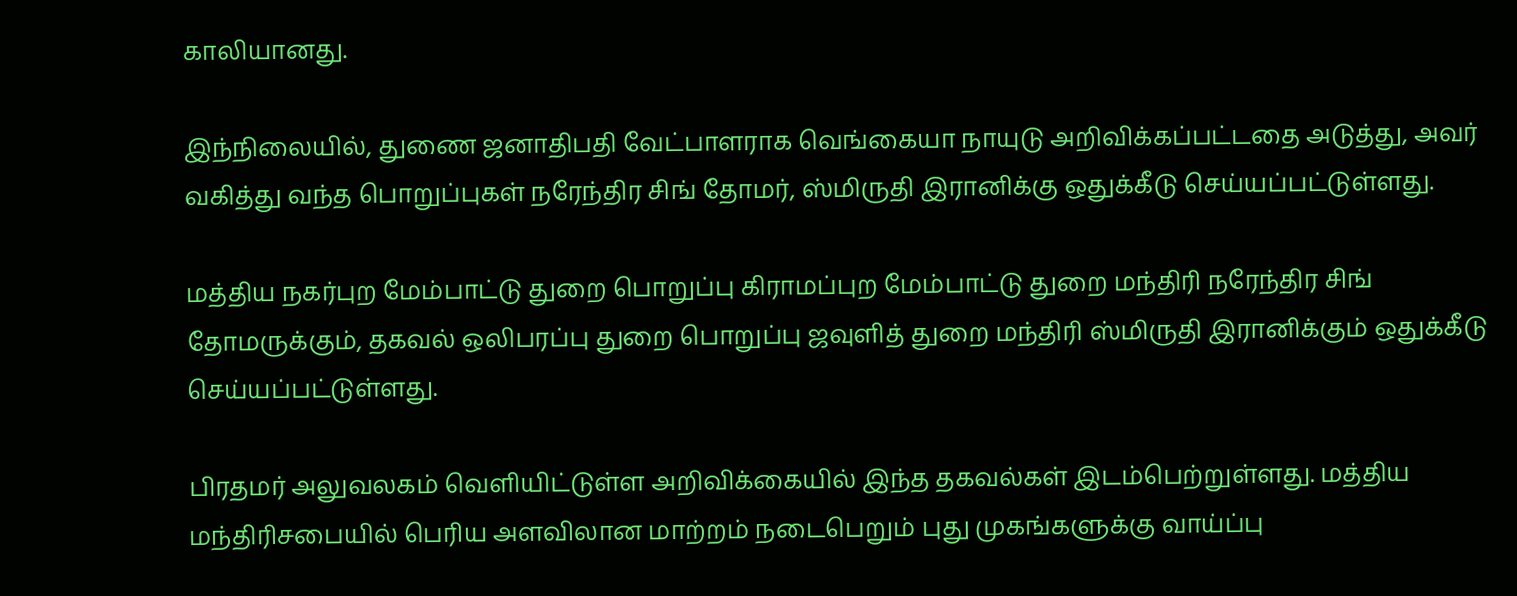காலியானது.

இந்நிலையில், துணை ஜனாதிபதி வேட்பாளராக வெங்கையா நாயுடு அறிவிக்கப்பட்டதை அடுத்து, அவர் வகித்து வந்த பொறுப்புகள் நரேந்திர சிங் தோமர், ஸ்மிருதி இரானிக்கு ஒதுக்கீடு செய்யப்பட்டுள்ளது.

மத்திய நகர்புற மேம்பாட்டு துறை பொறுப்பு கிராமப்புற மேம்பாட்டு துறை மந்திரி நரேந்திர சிங் தோமருக்கும், தகவல் ஒலிபரப்பு துறை பொறுப்பு ஜவுளித் துறை மந்திரி ஸ்மிருதி இரானிக்கும் ஒதுக்கீடு செய்யப்பட்டுள்ளது.

பிரதமர் அலுவலகம் வெளியிட்டுள்ள அறிவிக்கையில் இந்த தகவல்கள் இடம்பெற்றுள்ளது. மத்திய மந்திரிசபையில் பெரிய அளவிலான மாற்றம் நடைபெறும் புது முகங்களுக்கு வாய்ப்பு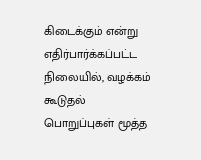கிடைக்கும் என்று எதிர்பார்க்கப்பட்ட நிலையில், வழக்கம் கூடுதல் பொறுப்புகள் மூத்த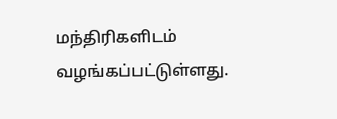மந்திரிகளிடம் வழங்கப்பட்டுள்ளது.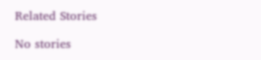Related Stories

No stories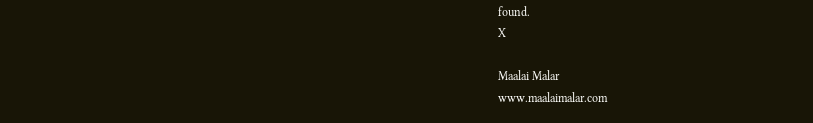found.
X

Maalai Malar
www.maalaimalar.com